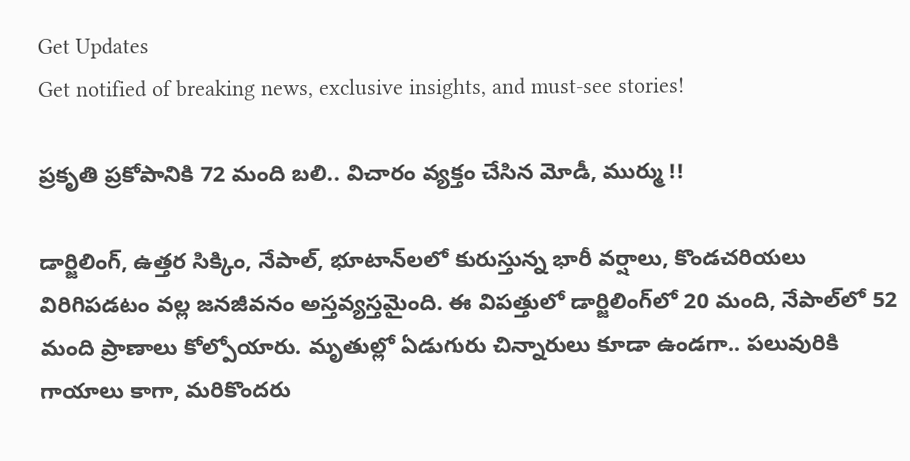Get Updates
Get notified of breaking news, exclusive insights, and must-see stories!

ప్రకృతి ప్రకోపానికి 72 మంది బలి.. విచారం వ్యక్తం చేసిన మోడీ, ముర్ము !!

డార్జిలింగ్, ఉత్తర సిక్కిం, నేపాల్, భూటాన్‌లలో కురుస్తున్న భారీ వర్షాలు, కొండచరియలు విరిగిపడటం వల్ల జనజీవనం అస్తవ్యస్తమైంది. ఈ విపత్తులో డార్జిలింగ్‌లో 20 మంది, నేపాల్‌లో 52 మంది ప్రాణాలు కోల్పోయారు. మృతుల్లో ఏడుగురు చిన్నారులు కూడా ఉండగా.. పలువురికి గాయాలు కాగా, మరికొందరు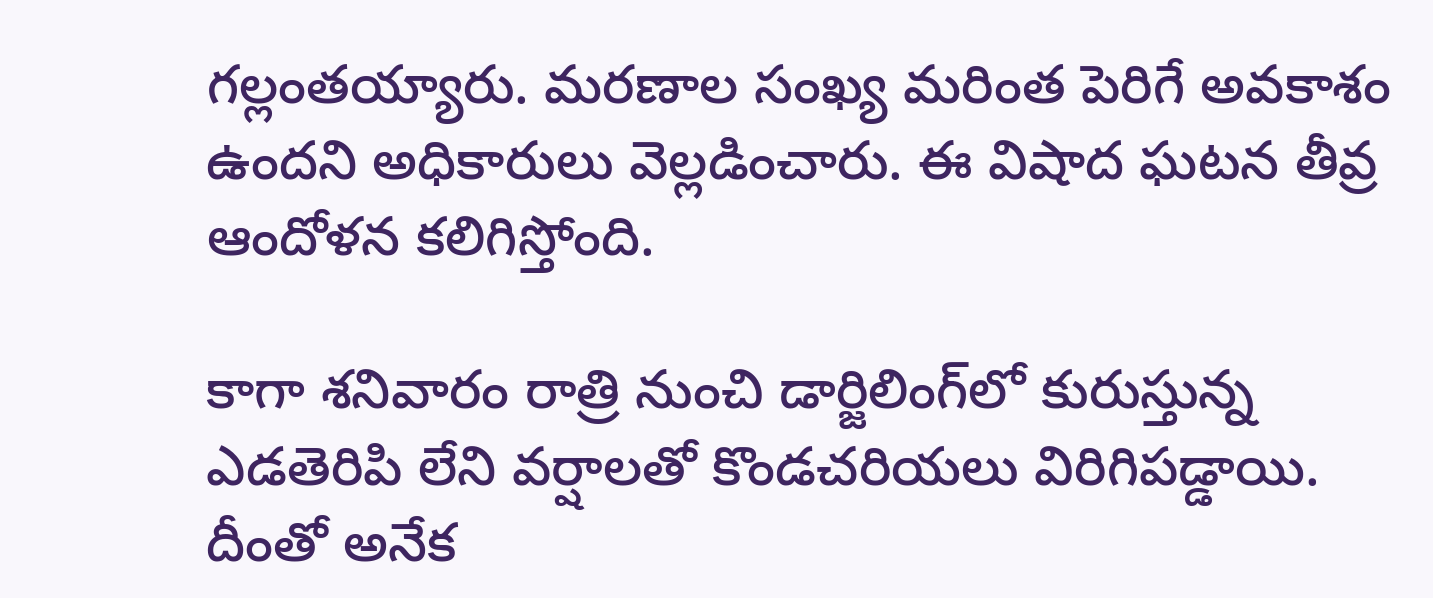గల్లంతయ్యారు. మరణాల సంఖ్య మరింత పెరిగే అవకాశం ఉందని అధికారులు వెల్లడించారు. ఈ విషాద ఘటన తీవ్ర ఆందోళన కలిగిస్తోంది.

కాగా శనివారం రాత్రి నుంచి డార్జిలింగ్‌లో కురుస్తున్న ఎడతెరిపి లేని వర్షాలతో కొండచరియలు విరిగిపడ్డాయి. దీంతో అనేక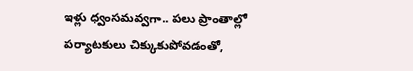ఇళ్లు ధ్వంసమవ్వగా.. పలు ప్రాంతాల్లో పర్యాటకులు చిక్కుకుపోవడంతో,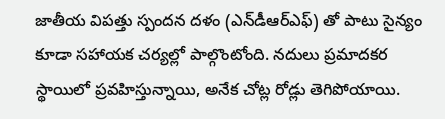జాతీయ విపత్తు స్పందన దళం (ఎన్‌డీఆర్‌ఎఫ్) తో పాటు సైన్యం కూడా సహాయక చర్యల్లో పాల్గొంటోంది. నదులు ప్రమాదకర స్థాయిలో ప్రవహిస్తున్నాయి, అనేక చోట్ల రోడ్లు తెగిపోయాయి.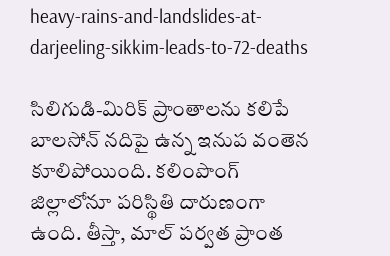heavy-rains-and-landslides-at-darjeeling-sikkim-leads-to-72-deaths

సిలిగుడి-మిరిక్ ప్రాంతాలను కలిపే బాలసోన్ నదిపై ఉన్న ఇనుప వంతెన కూలిపోయింది. కలింపొంగ్ జిల్లాలోనూ పరిస్థితి దారుణంగా ఉంది. తీస్తా, మాల్ పర్వత ప్రాంత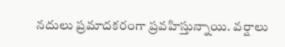నదులు ప్రమాదకరంగా ప్రవహిస్తున్నాయి. వర్షాలు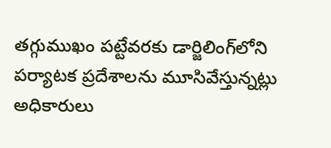తగ్గుముఖం పట్టేవరకు డార్జిలింగ్‌లోని పర్యాటక ప్రదేశాలను మూసివేస్తున్నట్లు అధికారులు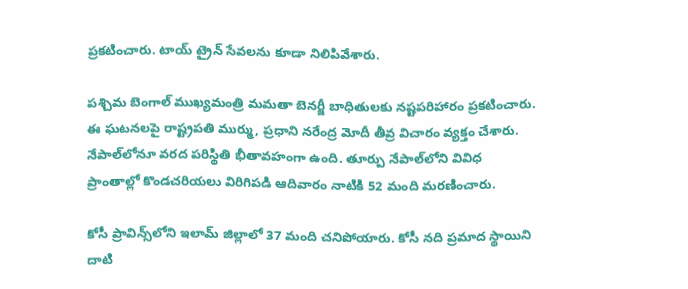ప్రకటించారు. టాయ్ ట్రైన్ సేవలను కూడా నిలిపివేశారు.

పశ్చిమ బెంగాల్ ముఖ్యమంత్రి మమతా బెనర్జీ బాధితులకు నష్టపరిహారం ప్రకటించారు. ఈ ఘటనలపై రాష్ట్రపతి ముర్ము, ప్రధాని నరేంద్ర మోదీ తీవ్ర విచారం వ్యక్తం చేశారు. నేపాల్‌లోనూ వరద పరిస్థితి భీతావహంగా ఉంది. తూర్పు నేపాల్‌లోని వివిధ ప్రాంతాల్లో కొండచరియలు విరిగిపడి ఆదివారం నాటికి 52 మంది మరణించారు.

కోసీ ప్రావిన్స్‌లోని ఇలామ్ జిల్లాలో 37 మంది చనిపోయారు. కోసీ నది ప్రమాద స్థాయిని దాటి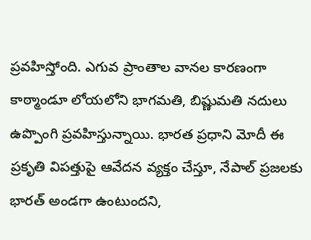ప్రవహిస్తోంది. ఎగువ ప్రాంతాల వానల కారణంగా కాఠ్మాండూ లోయలోని భాగమతి, బిష్ణుమతి నదులు ఉప్పొంగి ప్రవహిస్తున్నాయి. భారత ప్రధాని మోదీ ఈ ప్రకృతి విపత్తుపై ఆవేదన వ్యక్తం చేస్తూ, నేపాల్ ప్రజలకు భారత్ అండగా ఉంటుందని,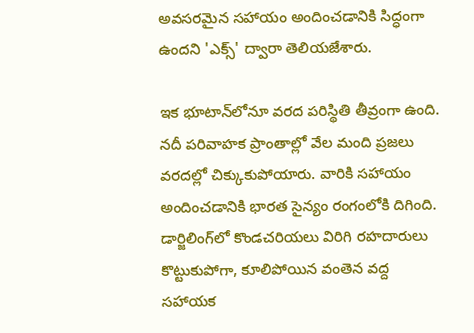అవసరమైన సహాయం అందించడానికి సిద్ధంగా ఉందని 'ఎక్స్' ద్వారా తెలియజేశారు.

ఇక భూటాన్‌లోనూ వరద పరిస్థితి తీవ్రంగా ఉంది. నదీ పరివాహక ప్రాంతాల్లో వేల మంది ప్రజలు వరదల్లో చిక్కుకుపోయారు. వారికి సహాయం అందించడానికి భారత సైన్యం రంగంలోకి దిగింది. డార్జిలింగ్‌లో కొండచరియలు విరిగి రహదారులు కొట్టుకుపోగా, కూలిపోయిన వంతెన వద్ద సహాయక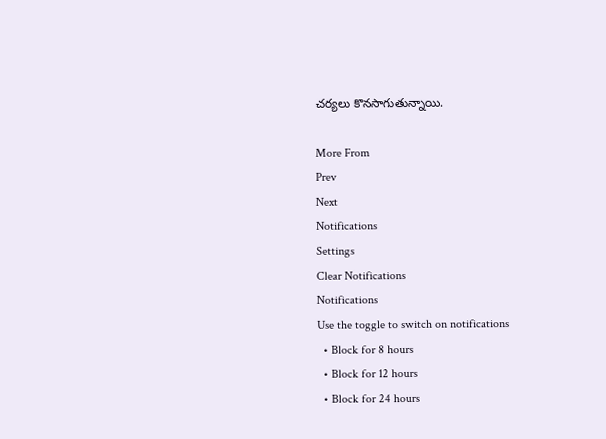చర్యలు కొనసాగుతున్నాయి.

More From
Prev
Next
Notifications
Settings
Clear Notifications
Notifications
Use the toggle to switch on notifications
  • Block for 8 hours
  • Block for 12 hours
  • Block for 24 hours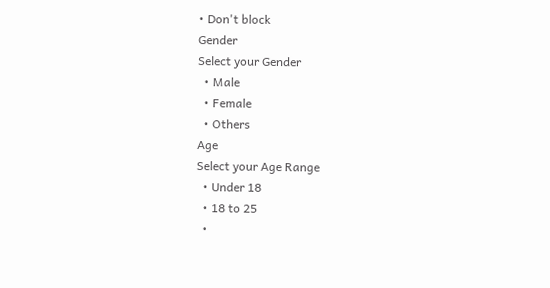• Don't block
Gender
Select your Gender
  • Male
  • Female
  • Others
Age
Select your Age Range
  • Under 18
  • 18 to 25
  •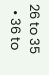26 to 35
  • 36 to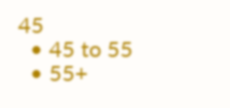45
  • 45 to 55
  • 55+